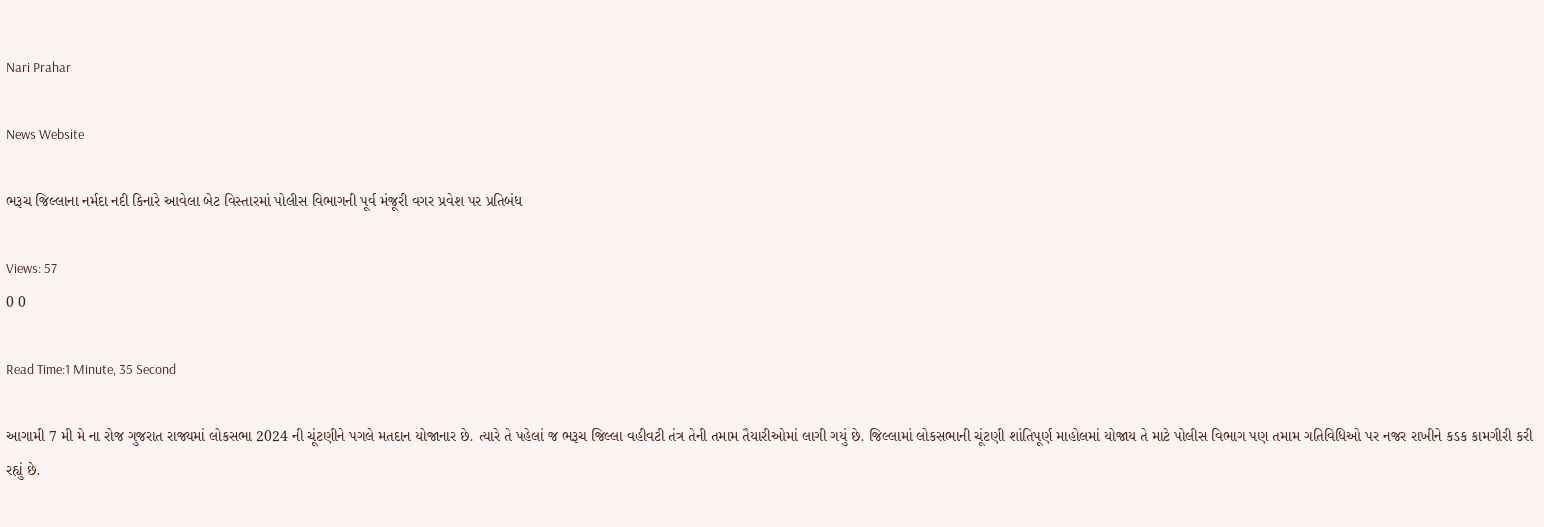Nari Prahar

News Website

ભરૂચ જિલ્લાના નર્મદા નદી કિનારે આવેલા બેટ વિસ્તારમાં પોલીસ વિભાગની પૂર્વ મંજૂરી વગર પ્રવેશ પર પ્રતિબંધ

Views: 57
0 0

Read Time:1 Minute, 35 Second

આગામી 7 મી મે ના રોજ ગુજરાત રાજ્યમાં લોકસભા 2024 ની ચૂંટણીને પગલે મતદાન યોજાનાર છે. ત્યારે તે પહેલાં જ ભરૂચ જિલ્લા વહીવટી તંત્ર તેની તમામ તૈયારીઓમાં લાગી ગયું છે. જિલ્લામાં લોકસભાની ચૂંટણી શાંતિપૂર્ણ માહોલમાં યોજાય તે માટે પોલીસ વિભાગ પણ તમામ ગતિવિધિઓ પર નજર રાખીને કડક કામગીરી કરી રહ્યું છે.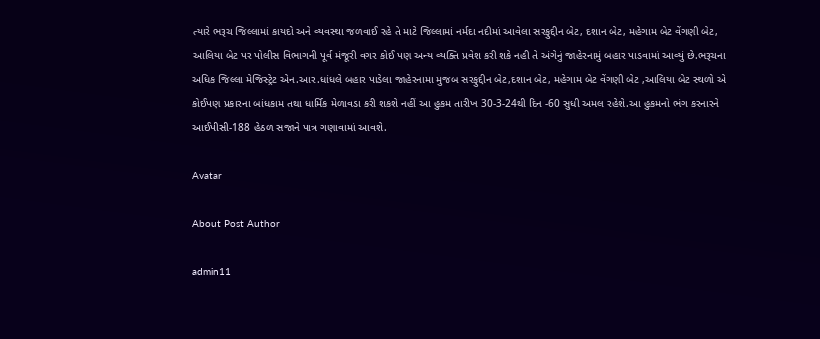ત્યારે ભરૂચ જિલ્લામાં કાયદો અને વ્યવસ્થા જળવાઈ રહે તે માટે જિલ્લામાં નર્મદા નદીમાં આવેલા સરફુદ્દીન બેટ, દશાન બેટ, મહેગામ બેટ વેંગણી બેટ, આલિયા બેટ પર પોલીસ વિભાગની પૂર્વ મંજૂરી વગર કોઈ પણ અન્ય વ્યક્તિ પ્રવેશ કરી શકે નહી તે અંગેનું જાહેરનામું બહાર પાડવામાં આવ્યું છે.ભરૂચના અધિક જિલ્લા મેજિસ્ટ્રેટ એન.આર.ધાંધલે બહાર પાડેલા જાહેરનામા મુજબ સરફુદ્દીન બેટ,દશાન બેટ, મહેગામ બેટ વેંગણી બેટ ,આલિયા બેટ સ્થળો એ કોઈપણ પ્રકારના બાંધકામ તથા ધાર્મિક મેળાવડા કરી શકશે નહીં આ હુકમ તારીખ 30-3-24થી દિન -60 સુધી અમલ રહેશે.આ હુકમનો ભંગ કરનારને આઈપીસી-188 હેઠળ સજાને પાત્ર ગણાવામાં આવશે.

Avatar

About Post Author

admin11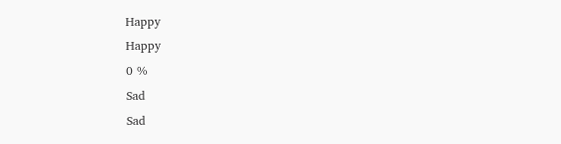Happy
Happy
0 %
Sad
Sad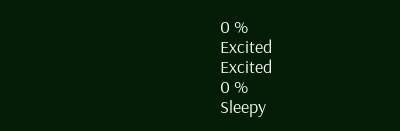0 %
Excited
Excited
0 %
Sleepy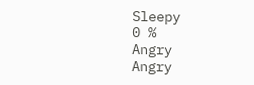Sleepy
0 %
Angry
Angry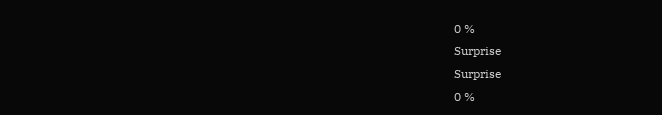0 %
Surprise
Surprise
0 %